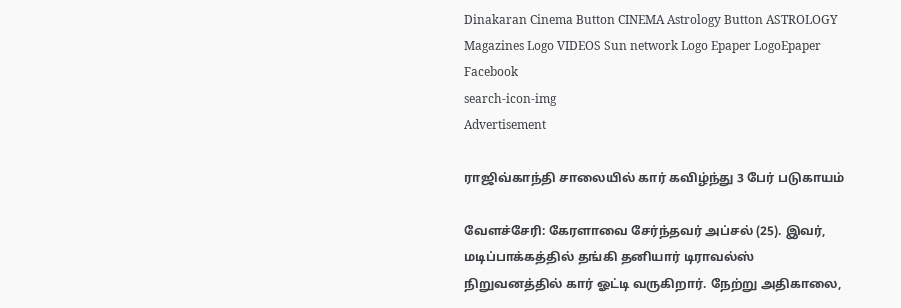Dinakaran Cinema Button CINEMA Astrology Button ASTROLOGY  Magazines Logo VIDEOS Sun network Logo Epaper LogoEpaper Facebook
search-icon-img
Advertisement

ராஜிவ்காந்தி சாலையில் கார் கவிழ்ந்து 3 பேர் படுகாயம்

வேளச்சேரி: கேரளாவை சேர்ந்தவர் அப்சல் (25). இவர், மடிப்பாக்கத்தில் தங்கி தனியார் டிராவல்ஸ் நிறுவனத்தில் கார் ஓட்டி வருகிறார். நேற்று அதிகாலை,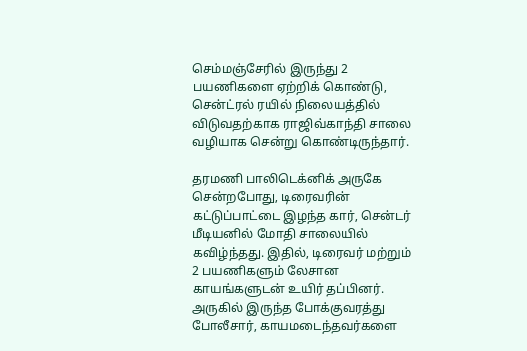செம்மஞ்சேரில் இருந்து 2 பயணிகளை ஏற்றிக் கொண்டு, சென்ட்ரல் ரயில் நிலையத்தில் விடுவதற்காக ராஜிவ்காந்தி சாலை வழியாக சென்று கொண்டிருந்தார்.

தரமணி பாலிடெக்னிக் அருகே சென்றபோது, டிரைவரின் கட்டுப்பாட்டை இழந்த கார், சென்டர் மீடியனில் மோதி சாலையில் கவிழ்ந்தது. இதில், டிரைவர் மற்றும் 2 பயணிகளும் லேசான காயங்களுடன் உயிர் தப்பினர். அருகில் இருந்த போக்குவரத்து போலீசார், காயமடைந்தவர்களை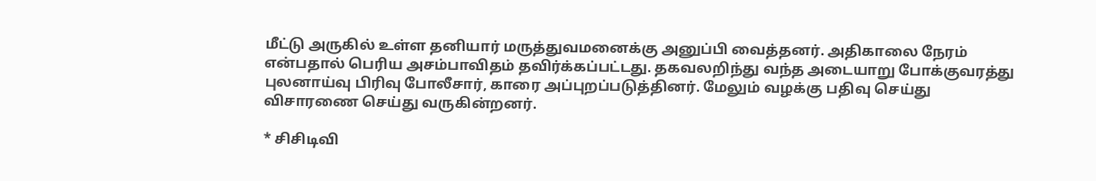மீட்டு அருகில் உள்ள தனியார் மருத்துவமனைக்கு அனுப்பி வைத்தனர். அதிகாலை நேரம் என்பதால் பெரிய அசம்பாவிதம் தவிர்க்கப்பட்டது. தகவலறிந்து வந்த அடையாறு போக்குவரத்து புலனாய்வு பிரிவு போலீசார், காரை அப்புறப்படுத்தினர். மேலும் வழக்கு பதிவு செய்து விசாரணை செய்து வருகின்றனர்.

* சிசிடிவி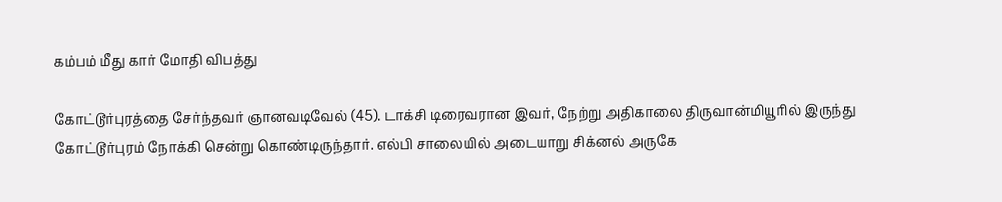கம்பம் மீது கார் மோதி விபத்து

கோட்டூர்புரத்தை சேர்ந்தவர் ஞானவடிவேல் (45). டாக்சி டிரைவரான இவர், நேற்று அதிகாலை திருவான்மியூரில் இருந்து கோட்டூர்புரம் நோக்கி சென்று கொண்டிருந்தார். எல்பி சாலையில் அடையாறு சிக்னல் அருகே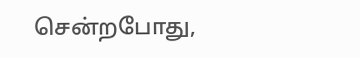சென்றபோது,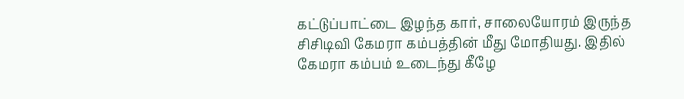கட்டுப்பாட்டை இழந்த கார், சாலையோரம் இருந்த சிசிடிவி கேமரா கம்பத்தின் மீது மோதியது. இதில் கேமரா கம்பம் உடைந்து கீழே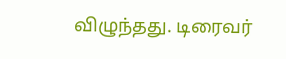விழுந்தது. டிரைவர்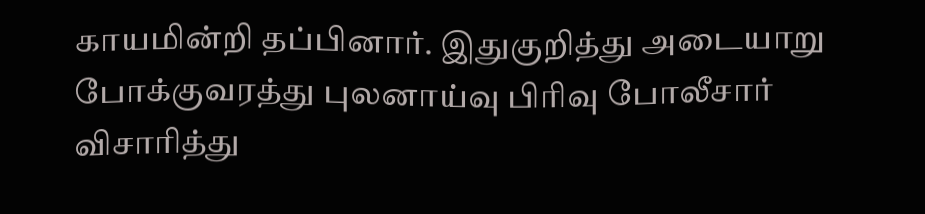காயமின்றி தப்பினார். இதுகுறித்து அடையாறு போக்குவரத்து புலனாய்வு பிரிவு போலீசார் விசாரித்து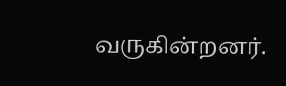வருகின்றனர்.